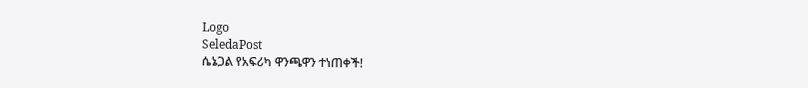Logo
SeledaPost
ሴኔጋል የአፍሪካ ዋንጫዋን ተነጠቀች!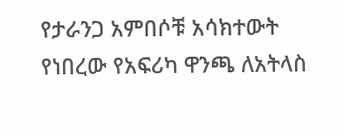የታራንጋ አምበሶቹ አሳክተውት የነበረው የአፍሪካ ዋንጫ ለአትላስ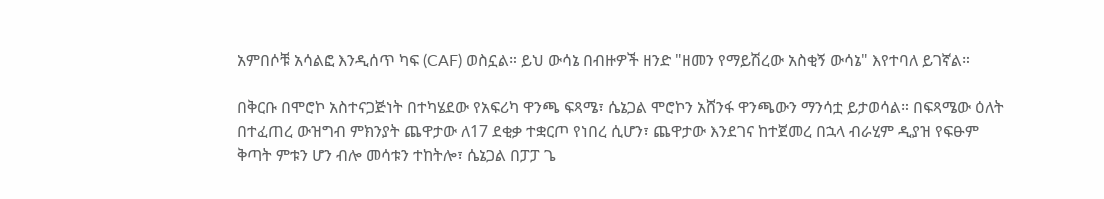አምበሶቹ አሳልፎ እንዲሰጥ ካፍ (CAF) ወስኗል። ይህ ውሳኔ በብዙዎች ዘንድ "ዘመን የማይሽረው አስቂኝ ውሳኔ" እየተባለ ይገኛል።

በቅርቡ በሞሮኮ አስተናጋጅነት በተካሄደው የአፍሪካ ዋንጫ ፍጻሜ፣ ሴኔጋል ሞሮኮን አሸንፋ ዋንጫውን ማንሳቷ ይታወሳል። በፍጻሜው ዕለት በተፈጠረ ውዝግብ ምክንያት ጨዋታው ለ17 ደቂቃ ተቋርጦ የነበረ ሲሆን፣ ጨዋታው እንደገና ከተጀመረ በኋላ ብራሂም ዲያዝ የፍፁም ቅጣት ምቱን ሆን ብሎ መሳቱን ተከትሎ፣ ሴኔጋል በፓፓ ጌ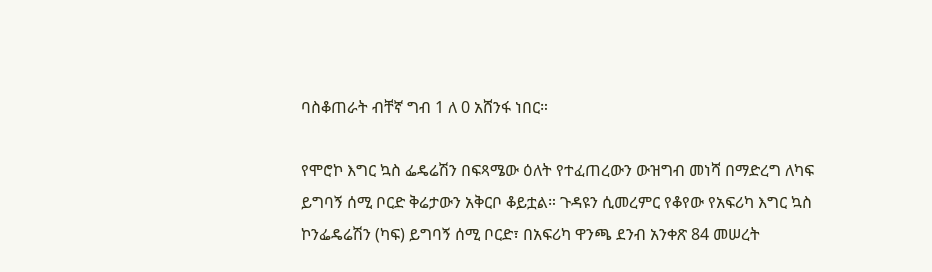ባስቆጠራት ብቸኛ ግብ 1 ለ 0 አሸንፋ ነበር።

የሞሮኮ እግር ኳስ ፌዴሬሽን በፍጻሜው ዕለት የተፈጠረውን ውዝግብ መነሻ በማድረግ ለካፍ ይግባኝ ሰሚ ቦርድ ቅሬታውን አቅርቦ ቆይቷል። ጉዳዩን ሲመረምር የቆየው የአፍሪካ እግር ኳስ ኮንፌዴሬሽን (ካፍ) ይግባኝ ሰሚ ቦርድ፣ በአፍሪካ ዋንጫ ደንብ አንቀጽ 84 መሠረት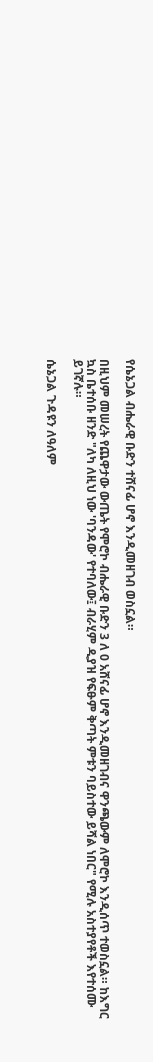የሴኔጋል ብሔራዊ ቡድን ተሸናፊ ሆኖ እንዲመዘገብ ወስኗል።

በዚህም መሠረት የጨዋታው ውጤት የሞሮኮ ብሔራዊ ቡድን 3 ለ 0 አሸናፊ ሆኖ እንዲመዘገብና ዋንጫውም ለሞሮኮ እንዲሰጥ ተወስኗል። ከእግር ኳስ ቤተሰቡ ዘንድ "ለካ ለዚህ ነው 'ባንዳው' የተባለው፤ ብራሂም ዲያዝ የፍፁም ቅጣት ምቱን ባይስተው ይሻል ነበር" የሚሉ አስተያየቶች እየተሰሙ ይገኛሉ።

ሴኔጋል ጉዳዩን ለዓለም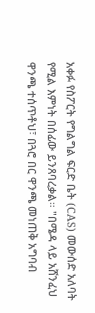አቀፉ የስፖርት የግልግል ፍርድ ቤት (CAS) መውሰድ አለባት የሚል እምነት በሰፊው ይንጸባረቃል። "በሜዳ ላይ አሸንፈህ ዋንጫ ተሰጥቶህ፣ በጓሮ በር ዋንጫ መነጠቅ አግባብ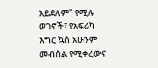አይደለም" የሚሉ ወገኖች፣ የአፍሪካ እግር ኳስ አሁንም መብሰል የሚቀረውና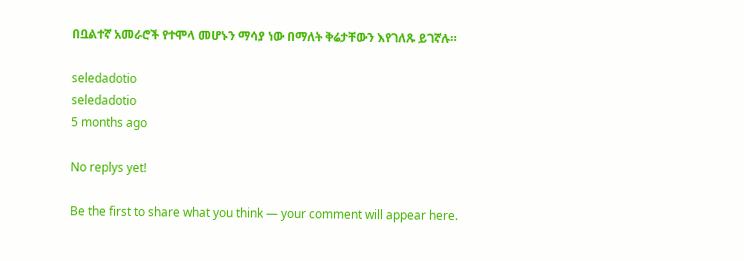በቧልተኛ አመራሮች የተሞላ መሆኑን ማሳያ ነው በማለት ቅሬታቸውን እየገለጹ ይገኛሉ።

seledadotio
seledadotio
5 months ago

No replys yet!

Be the first to share what you think — your comment will appear here.